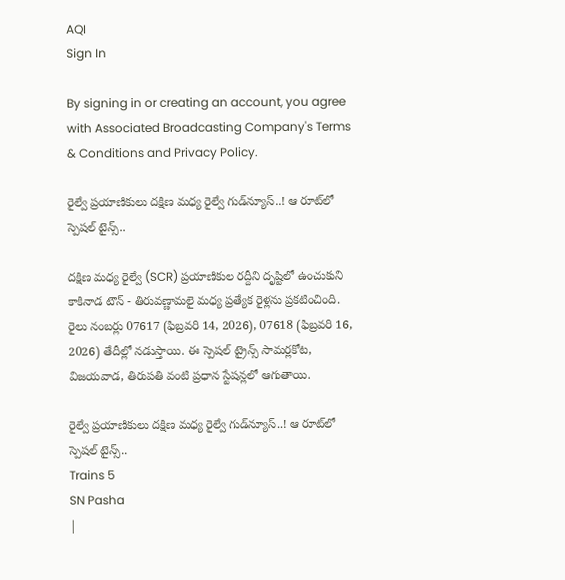AQI
Sign In

By signing in or creating an account, you agree with Associated Broadcasting Company's Terms & Conditions and Privacy Policy.

రైల్వే ప్రయాణికులు దక్షిణ మధ్య రైల్వే గుడ్‌న్యూస్‌..! ఆ రూట్‌లో స్పెషల్‌ టైన్స్‌..

దక్షిణ మధ్య రైల్వే (SCR) ప్రయాణికుల రద్దీని దృష్టిలో ఉంచుకుని కాకినాడ టౌన్ - తిరువణ్ణామలై మధ్య ప్రత్యేక రైళ్లను ప్రకటించింది. రైలు నంబర్లు 07617 (ఫిబ్రవరి 14, 2026), 07618 (ఫిబ్రవరి 16, 2026) తేదీల్లో నడుస్తాయి. ఈ స్పెషల్ ట్రైన్స్ సామర్లకోట, విజయవాడ, తిరుపతి వంటి ప్రధాన స్టేషన్లలో ఆగుతాయి.

రైల్వే ప్రయాణికులు దక్షిణ మధ్య రైల్వే గుడ్‌న్యూస్‌..! ఆ రూట్‌లో స్పెషల్‌ టైన్స్‌..
Trains 5
SN Pasha
|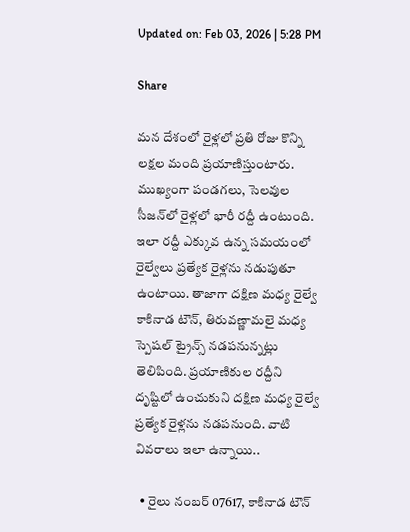Updated on: Feb 03, 2026 | 5:28 PM

Share

మన దేశంలో రైళ్లలో ‍ప్రతి రోజు కొన్ని లక్షల మంది ప్రయాణిస్తుంటారు. ముఖ్యంగా పండగలు, సెలవుల సీజన్‌లో రైళ్లలో భారీ రద్దీ ఉంటుంది. ఇలా రద్దీ ఎక్కువ ఉన్న సమయంలో రైల్వేలు ప్రత్యేక రైళ్లను నడుపుతూ ఉంటాయి. తాజాగా దక్షిణ మధ్య రైల్వే కాకినాడ టౌన్‌, తిరువణ్ణామలై మధ్య స్పెషల్‌ ట్రైన్స్‌ నడపనున్నట్లు తెలిపింది. ప్రయాణికుల రద్దీని దృష్టిలో ఉంచుకుని దక్షిణ మధ్య రైల్వే ప్రత్యేక రైళ్లను నడపనుంది. వాటి వివరాలు ఇలా ఉన్నాయి..

  • రైలు నంబర్‌ 07617, కాకినాడ టౌన్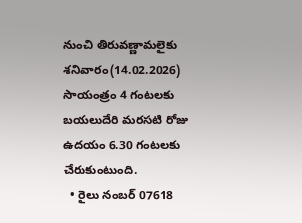నుంచి తిరువణ్ణామలైకు శనివారం(14.02.2026) సాయంత్రం 4 గంటలకు బయలుదేరి మరసటి రోజు ఉదయం 6.30 గంటలకు చేరుకుంటుంది.
  • రైలు నంబర్‌ 07618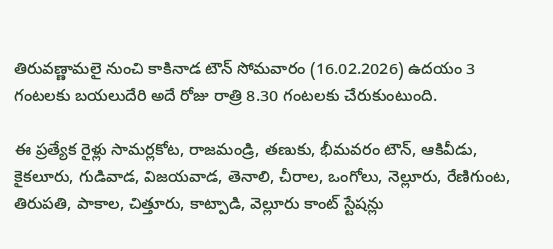తిరువణ్ణామలై నుంచి కాకినాడ టౌన్ సోమవారం (16.02.2026) ఉదయం 3 గంటలకు బయలుదేరి అదే రోజు రాత్రి 8.30 గంటలకు చేరుకుంటుంది.

ఈ ప్రత్యేక రైళ్లు సామర్లకోట, రాజమండ్రి, తణుకు, భీమవరం టౌన్, ఆకివీడు, కైకలూరు, గుడివాడ, విజయవాడ, తెనాలి, చీరాల, ఒంగోలు, నెల్లూరు, రేణిగుంట, తిరుపతి, పాకాల, చిత్తూరు, కాట్పాడి, వెల్లూరు కాంట్ స్టేషన్లు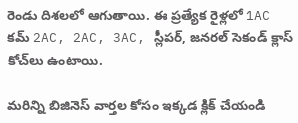రెండు దిశలలో ఆగుతాయి. ఈ ప్రత్యేక రైళ్లలో 1AC కమ్ 2AC, 2AC, 3AC, స్లీపర్, జనరల్ సెకండ్ క్లాస్ కోచ్‌లు ఉంటాయి.

మరిన్ని బిజినెస్‌ వార్తల కోసం ఇక్కడ క్లిక్‌ చేయండి